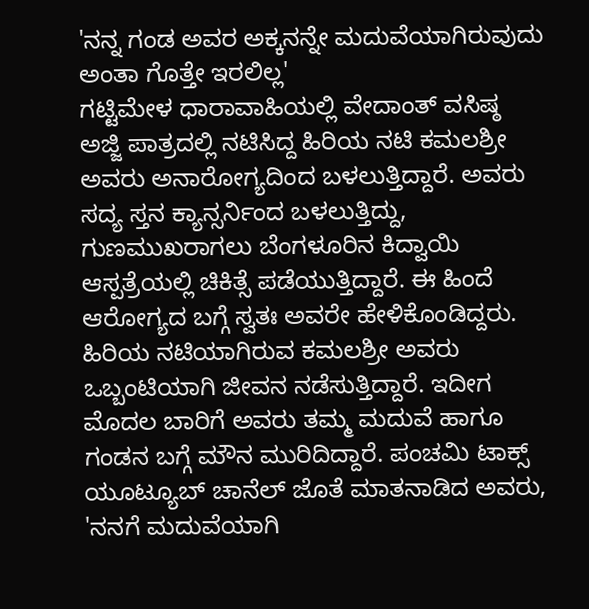'ನನ್ನ ಗಂಡ ಅವರ ಅಕ್ಕನನ್ನೇ ಮದುವೆಯಾಗಿರುವುದು ಅಂತಾ ಗೊತ್ತೇ ಇರಲಿಲ್ಲ'
ಗಟ್ಟಿಮೇಳ ಧಾರಾವಾಹಿಯಲ್ಲಿ ವೇದಾಂತ್ ವಸಿಷ್ಠ ಅಜ್ಜಿ ಪಾತ್ರದಲ್ಲಿ ನಟಿಸಿದ್ದ ಹಿರಿಯ ನಟಿ ಕಮಲಶ್ರೀ ಅವರು ಅನಾರೋಗ್ಯದಿಂದ ಬಳಲುತ್ತಿದ್ದಾರೆ. ಅವರು ಸದ್ಯ ಸ್ತನ ಕ್ಯಾನ್ಸರ್ನಿಂದ ಬಳಲುತ್ತಿದ್ದು, ಗುಣಮುಖರಾಗಲು ಬೆಂಗಳೂರಿನ ಕಿದ್ವಾಯಿ ಆಸ್ಪತ್ರೆಯಲ್ಲಿ ಚಿಕಿತ್ಸೆ ಪಡೆಯುತ್ತಿದ್ದಾರೆ. ಈ ಹಿಂದೆ ಆರೋಗ್ಯದ ಬಗ್ಗೆ ಸ್ವತಃ ಅವರೇ ಹೇಳಿಕೊಂಡಿದ್ದರು.
ಹಿರಿಯ ನಟಿಯಾಗಿರುವ ಕಮಲಶ್ರೀ ಅವರು ಒಬ್ಬಂಟಿಯಾಗಿ ಜೀವನ ನಡೆಸುತ್ತಿದ್ದಾರೆ. ಇದೀಗ ಮೊದಲ ಬಾರಿಗೆ ಅವರು ತಮ್ಮ ಮದುವೆ ಹಾಗೂ ಗಂಡನ ಬಗ್ಗೆ ಮೌನ ಮುರಿದಿದ್ದಾರೆ. ಪಂಚಮಿ ಟಾಕ್ಸ್ ಯೂಟ್ಯೂಬ್ ಚಾನೆಲ್ ಜೊತೆ ಮಾತನಾಡಿದ ಅವರು, 'ನನಗೆ ಮದುವೆಯಾಗಿ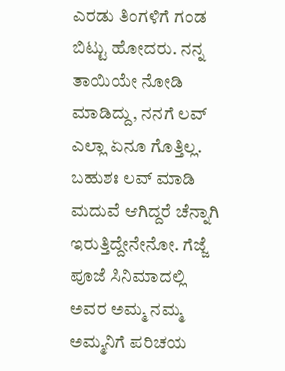ಎರಡು ತಿಂಗಳಿಗೆ ಗಂಡ ಬಿಟ್ಟು ಹೋದರು. ನನ್ನ ತಾಯಿಯೇ ನೋಡಿ ಮಾಡಿದ್ದು, ನನಗೆ ಲವ್ ಎಲ್ಲಾ ಏನೂ ಗೊತ್ತಿಲ್ಲ. ಬಹುಶಃ ಲವ್ ಮಾಡಿ ಮದುವೆ ಆಗಿದ್ದರೆ ಚೆನ್ನಾಗಿ ಇರುತ್ತಿದ್ದೇನೇನೋ. ಗೆಜ್ಜೆ ಪೂಜೆ ಸಿನಿಮಾದಲ್ಲಿ ಅವರ ಅಮ್ಮ ನಮ್ಮ ಅಮ್ಮನಿಗೆ ಪರಿಚಯ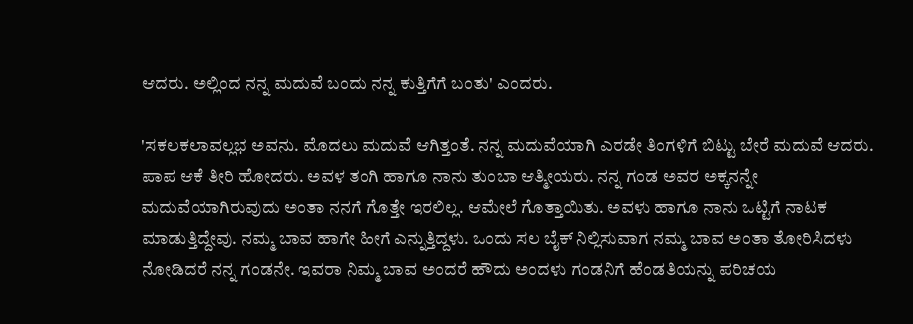ಆದರು. ಅಲ್ಲಿಂದ ನನ್ನ ಮದುವೆ ಬಂದು ನನ್ನ ಕುತ್ತಿಗೆಗೆ ಬಂತು' ಎಂದರು.

'ಸಕಲಕಲಾವಲ್ಲಭ ಅವನು. ಮೊದಲು ಮದುವೆ ಆಗಿತ್ತಂತೆ. ನನ್ನ ಮದುವೆಯಾಗಿ ಎರಡೇ ತಿಂಗಳಿಗೆ ಬಿಟ್ಟು ಬೇರೆ ಮದುವೆ ಆದರು. ಪಾಪ ಆಕೆ ತೀರಿ ಹೋದರು. ಅವಳ ತಂಗಿ ಹಾಗೂ ನಾನು ತುಂಬಾ ಆತ್ಮೀಯರು. ನನ್ನ ಗಂಡ ಅವರ ಅಕ್ಕನನ್ನೇ ಮದುವೆಯಾಗಿರುವುದು ಅಂತಾ ನನಗೆ ಗೊತ್ತೇ ಇರಲಿಲ್ಲ. ಆಮೇಲೆ ಗೊತ್ತಾಯಿತು. ಅವಳು ಹಾಗೂ ನಾನು ಒಟ್ಟಿಗೆ ನಾಟಕ ಮಾಡುತ್ತಿದ್ದೇವು. ನಮ್ಮ ಬಾವ ಹಾಗೇ ಹೀಗೆ ಎನ್ನುತ್ತಿದ್ದಳು. ಒಂದು ಸಲ ಬೈಕ್ ನಿಲ್ಲಿಸುವಾಗ ನಮ್ಮ ಬಾವ ಅಂತಾ ತೋರಿಸಿದಳು ನೋಡಿದರೆ ನನ್ನ ಗಂಡನೇ. ಇವರಾ ನಿಮ್ಮ ಬಾವ ಅಂದರೆ ಹೌದು ಅಂದಳು ಗಂಡನಿಗೆ ಹೆಂಡತಿಯನ್ನು ಪರಿಚಯ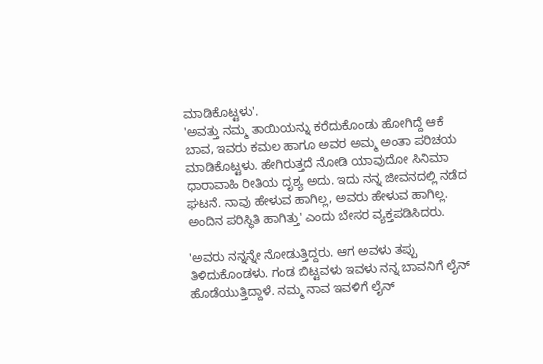ಮಾಡಿಕೊಟ್ಟಳು'.
'ಅವತ್ತು ನಮ್ಮ ತಾಯಿಯನ್ನು ಕರೆದುಕೊಂಡು ಹೋಗಿದ್ದೆ ಆಕೆ ಬಾವ, ಇವರು ಕಮಲ ಹಾಗೂ ಅವರ ಅಮ್ಮ ಅಂತಾ ಪರಿಚಯ ಮಾಡಿಕೊಟ್ಟಳು. ಹೇಗಿರುತ್ತದೆ ನೋಡಿ ಯಾವುದೋ ಸಿನಿಮಾ ಧಾರಾವಾಹಿ ರೀತಿಯ ದೃಶ್ಯ ಅದು. ಇದು ನನ್ನ ಜೀವನದಲ್ಲಿ ನಡೆದ ಘಟನೆ. ನಾವು ಹೇಳುವ ಹಾಗಿಲ್ಲ, ಅವರು ಹೇಳುವ ಹಾಗಿಲ್ಲ. ಅಂದಿನ ಪರಿಸ್ಥಿತಿ ಹಾಗಿತ್ತು' ಎಂದು ಬೇಸರ ವ್ಯಕ್ತಪಡಿಸಿದರು.

'ಅವರು ನನ್ನನ್ನೇ ನೋಡುತ್ತಿದ್ದರು. ಆಗ ಅವಳು ತಪ್ಪು ತಿಳಿದುಕೊಂಡಳು. ಗಂಡ ಬಿಟ್ಟವಳು ಇವಳು ನನ್ನ ಬಾವನಿಗೆ ಲೈನ್ ಹೊಡೆಯುತ್ತಿದ್ದಾಳೆ. ನಮ್ಮ ನಾವ ಇವಳಿಗೆ ಲೈನ್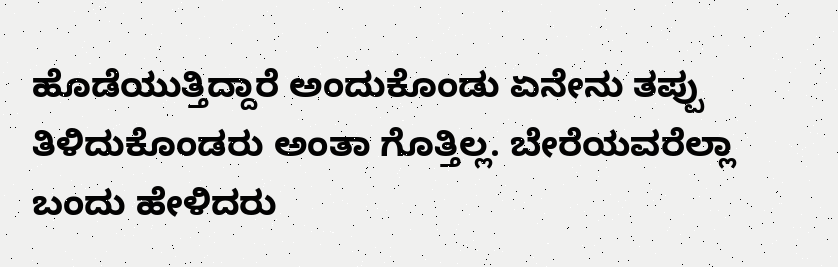ಹೊಡೆಯುತ್ತಿದ್ದಾರೆ ಅಂದುಕೊಂಡು ಏನೇನು ತಪ್ಪು ತಿಳಿದುಕೊಂಡರು ಅಂತಾ ಗೊತ್ತಿಲ್ಲ. ಬೇರೆಯವರೆಲ್ಲಾ ಬಂದು ಹೇಳಿದರು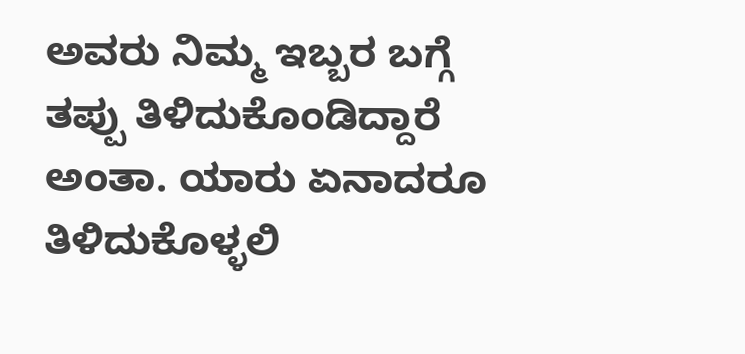ಅವರು ನಿಮ್ಮ ಇಬ್ಬರ ಬಗ್ಗೆ ತಪ್ಪು ತಿಳಿದುಕೊಂಡಿದ್ದಾರೆ ಅಂತಾ. ಯಾರು ಏನಾದರೂ ತಿಳಿದುಕೊಳ್ಳಲಿ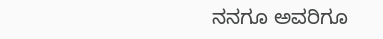ನನಗೂ ಅವರಿಗೂ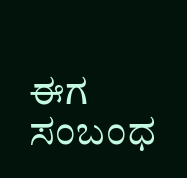ಈಗ ಸಂಬಂಧ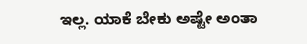ಇಲ್ಲ. ಯಾಕೆ ಬೇಕು ಅಷ್ಟೇ ಅಂತಾ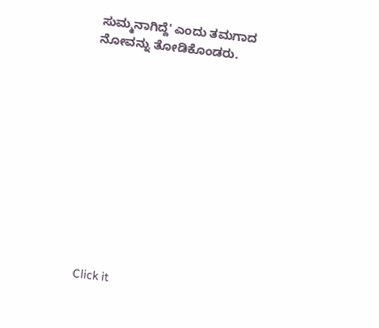ಸುಮ್ಮನಾಗಿದ್ದೆ' ಎಂದು ತಮಗಾದ ನೋವನ್ನು ತೋಡಿಕೊಂಡರು.












Click it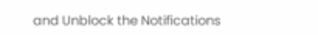and Unblock the Notifications